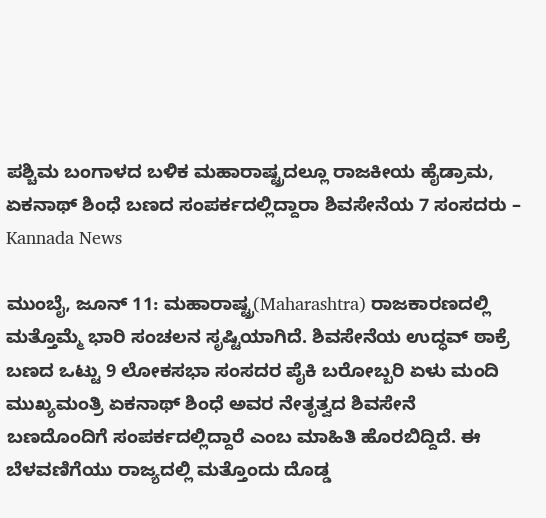ಪಶ್ಚಿಮ ಬಂಗಾಳದ ಬಳಿಕ ಮಹಾರಾಷ್ಟ್ರದಲ್ಲೂ ರಾಜಕೀಯ ಹೈಡ್ರಾಮ, ಏಕನಾಥ್ ಶಿಂಧೆ ಬಣದ ಸಂಪರ್ಕದಲ್ಲಿದ್ದಾರಾ ಶಿವಸೇನೆಯ 7 ಸಂಸದರು – Kannada News

ಮುಂಬೈ, ಜೂನ್ 11: ಮಹಾರಾಷ್ಟ್ರ(Maharashtra) ರಾಜಕಾರಣದಲ್ಲಿ ಮತ್ತೊಮ್ಮೆ ಭಾರಿ ಸಂಚಲನ ಸೃಷ್ಟಿಯಾಗಿದೆ. ಶಿವಸೇನೆಯ ಉದ್ಧವ್ ಠಾಕ್ರೆ ಬಣದ ಒಟ್ಟು 9 ಲೋಕಸಭಾ ಸಂಸದರ ಪೈಕಿ ಬರೋಬ್ಬರಿ ಏಳು ಮಂದಿ ಮುಖ್ಯಮಂತ್ರಿ ಏಕನಾಥ್ ಶಿಂಧೆ ಅವರ ನೇತೃತ್ವದ ಶಿವಸೇನೆ ಬಣದೊಂದಿಗೆ ಸಂಪರ್ಕದಲ್ಲಿದ್ದಾರೆ ಎಂಬ ಮಾಹಿತಿ ಹೊರಬಿದ್ದಿದೆ. ಈ ಬೆಳವಣಿಗೆಯು ರಾಜ್ಯದಲ್ಲಿ ಮತ್ತೊಂದು ದೊಡ್ಡ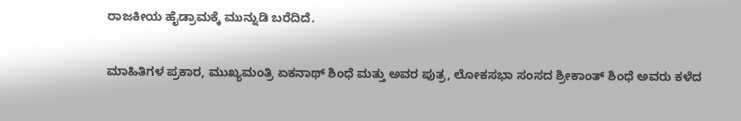ರಾಜಕೀಯ ಹೈಡ್ರಾಮಕ್ಕೆ ಮುನ್ನುಡಿ ಬರೆದಿದೆ.

ಮಾಹಿತಿಗಳ ಪ್ರಕಾರ, ಮುಖ್ಯಮಂತ್ರಿ ಏಕನಾಥ್ ಶಿಂಧೆ ಮತ್ತು ಅವರ ಪುತ್ರ, ಲೋಕಸಭಾ ಸಂಸದ ಶ್ರೀಕಾಂತ್ ಶಿಂಧೆ ಅವರು ಕಳೆದ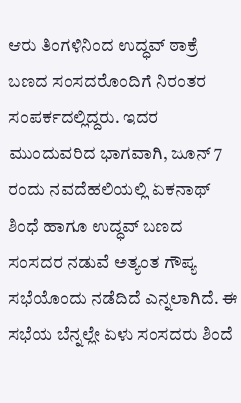ಆರು ತಿಂಗಳಿನಿಂದ ಉದ್ಧವ್ ಠಾಕ್ರೆ ಬಣದ ಸಂಸದರೊಂದಿಗೆ ನಿರಂತರ ಸಂಪರ್ಕದಲ್ಲಿದ್ದರು. ಇದರ ಮುಂದುವರಿದ ಭಾಗವಾಗಿ, ಜೂನ್ 7 ರಂದು ನವದೆಹಲಿಯಲ್ಲಿ ಏಕನಾಥ್ ಶಿಂಧೆ ಹಾಗೂ ಉದ್ಧವ್ ಬಣದ ಸಂಸದರ ನಡುವೆ ಅತ್ಯಂತ ಗೌಪ್ಯ ಸಭೆಯೊಂದು ನಡೆದಿದೆ ಎನ್ನಲಾಗಿದೆ. ಈ ಸಭೆಯ ಬೆನ್ನಲ್ಲೇ ಏಳು ಸಂಸದರು ಶಿಂದೆ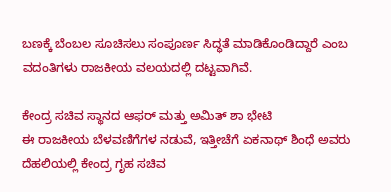ಬಣಕ್ಕೆ ಬೆಂಬಲ ಸೂಚಿಸಲು ಸಂಪೂರ್ಣ ಸಿದ್ಧತೆ ಮಾಡಿಕೊಂಡಿದ್ದಾರೆ ಎಂಬ ವದಂತಿಗಳು ರಾಜಕೀಯ ವಲಯದಲ್ಲಿ ದಟ್ಟವಾಗಿವೆ.

ಕೇಂದ್ರ ಸಚಿವ ಸ್ಥಾನದ ಆಫರ್ ಮತ್ತು ಅಮಿತ್ ಶಾ ಭೇಟಿ
ಈ ರಾಜಕೀಯ ಬೆಳವಣಿಗೆಗಳ ನಡುವೆ, ಇತ್ತೀಚೆಗೆ ಏಕನಾಥ್ ಶಿಂಧೆ ಅವರು ದೆಹಲಿಯಲ್ಲಿ ಕೇಂದ್ರ ಗೃಹ ಸಚಿವ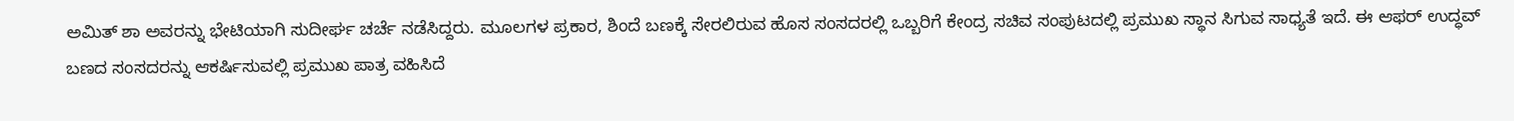ಅಮಿತ್ ಶಾ ಅವರನ್ನು ಭೇಟಿಯಾಗಿ ಸುದೀರ್ಘ ಚರ್ಚೆ ನಡೆಸಿದ್ದರು. ಮೂಲಗಳ ಪ್ರಕಾರ, ಶಿಂದೆ ಬಣಕ್ಕೆ ಸೇರಲಿರುವ ಹೊಸ ಸಂಸದರಲ್ಲಿ ಒಬ್ಬರಿಗೆ ಕೇಂದ್ರ ಸಚಿವ ಸಂಪುಟದಲ್ಲಿ ಪ್ರಮುಖ ಸ್ಥಾನ ಸಿಗುವ ಸಾಧ್ಯತೆ ಇದೆ. ಈ ಆಫರ್ ಉದ್ಧವ್ ಬಣದ ಸಂಸದರನ್ನು ಆಕರ್ಷಿಸುವಲ್ಲಿ ಪ್ರಮುಖ ಪಾತ್ರ ವಹಿಸಿದೆ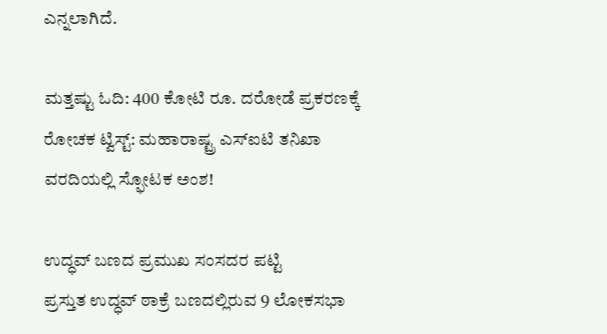ಎನ್ನಲಾಗಿದೆ.

ಮತ್ತಷ್ಟು ಓದಿ: 400 ಕೋಟಿ ರೂ. ದರೋಡೆ ಪ್ರಕರಣಕ್ಕೆ ರೋಚಕ ಟ್ವಿಸ್ಟ್: ಮಹಾರಾಷ್ಟ್ರ ಎಸ್ಐಟಿ ತನಿಖಾ ವರದಿಯಲ್ಲಿ ಸ್ಫೋಟಕ ಅಂಶ!

ಉದ್ಧವ್ ಬಣದ ಪ್ರಮುಖ ಸಂಸದರ ಪಟ್ಟಿ
ಪ್ರಸ್ತುತ ಉದ್ಧವ್ ಠಾಕ್ರೆ ಬಣದಲ್ಲಿರುವ 9 ಲೋಕಸಭಾ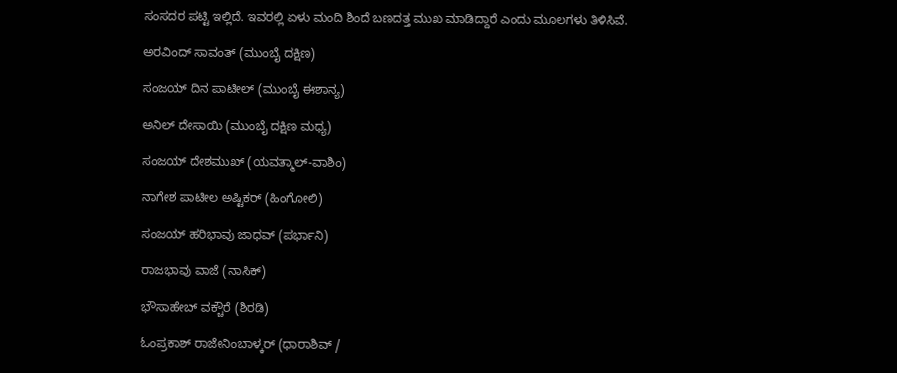ಸಂಸದರ ಪಟ್ಟಿ ಇಲ್ಲಿದೆ. ಇವರಲ್ಲಿ ಏಳು ಮಂದಿ ಶಿಂದೆ ಬಣದತ್ತ ಮುಖ ಮಾಡಿದ್ದಾರೆ ಎಂದು ಮೂಲಗಳು ತಿಳಿಸಿವೆ.

ಅರವಿಂದ್ ಸಾವಂತ್ (ಮುಂಬೈ ದಕ್ಷಿಣ)

ಸಂಜಯ್ ದಿನ ಪಾಟೀಲ್ (ಮುಂಬೈ ಈಶಾನ್ಯ)

ಅನಿಲ್ ದೇಸಾಯಿ (ಮುಂಬೈ ದಕ್ಷಿಣ ಮಧ್ಯ)

ಸಂಜಯ್ ದೇಶಮುಖ್ (ಯವತ್ಮಾಲ್-ವಾಶಿಂ)

ನಾಗೇಶ ಪಾಟೀಲ ಅಷ್ಟಿಕರ್ (ಹಿಂಗೋಲಿ)

ಸಂಜಯ್ ಹರಿಭಾವು ಜಾಧವ್ (ಪರ್ಭಾನಿ)

ರಾಜಭಾವು ವಾಜೆ (ನಾಸಿಕ್)

ಭೌಸಾಹೇಬ್ ವಕ್ಚೌರೆ (ಶಿರಡಿ)

ಓಂಪ್ರಕಾಶ್ ರಾಜೇನಿಂಬಾಳ್ಕರ್ (ಧಾರಾಶಿವ್ /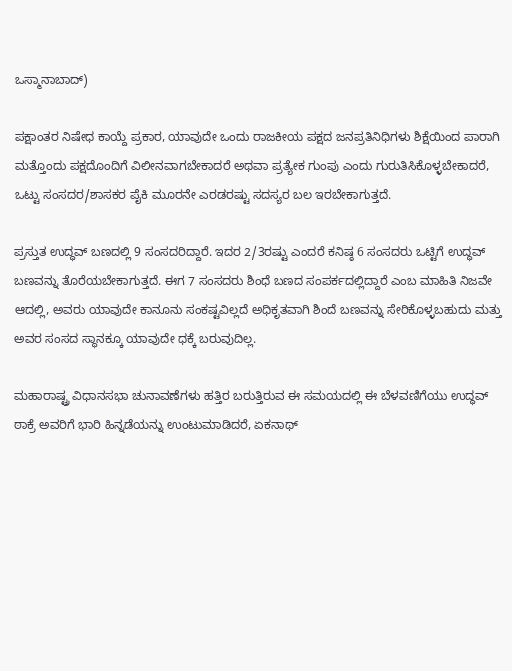ಒಸ್ಮಾನಾಬಾದ್)

ಪಕ್ಷಾಂತರ ನಿಷೇಧ ಕಾಯ್ದೆ ಪ್ರಕಾರ, ಯಾವುದೇ ಒಂದು ರಾಜಕೀಯ ಪಕ್ಷದ ಜನಪ್ರತಿನಿಧಿಗಳು ಶಿಕ್ಷೆಯಿಂದ ಪಾರಾಗಿ ಮತ್ತೊಂದು ಪಕ್ಷದೊಂದಿಗೆ ವಿಲೀನವಾಗಬೇಕಾದರೆ ಅಥವಾ ಪ್ರತ್ಯೇಕ ಗುಂಪು ಎಂದು ಗುರುತಿಸಿಕೊಳ್ಳಬೇಕಾದರೆ, ಒಟ್ಟು ಸಂಸದರ/ಶಾಸಕರ ಪೈಕಿ ಮೂರನೇ ಎರಡರಷ್ಟು ಸದಸ್ಯರ ಬಲ ಇರಬೇಕಾಗುತ್ತದೆ.

ಪ್ರಸ್ತುತ ಉದ್ಧವ್ ಬಣದಲ್ಲಿ 9 ಸಂಸದರಿದ್ದಾರೆ. ಇದರ 2/3ರಷ್ಟು ಎಂದರೆ ಕನಿಷ್ಠ 6 ಸಂಸದರು ಒಟ್ಟಿಗೆ ಉದ್ಧವ್ ಬಣವನ್ನು ತೊರೆಯಬೇಕಾಗುತ್ತದೆ. ಈಗ 7 ಸಂಸದರು ಶಿಂಧೆ ಬಣದ ಸಂಪರ್ಕದಲ್ಲಿದ್ದಾರೆ ಎಂಬ ಮಾಹಿತಿ ನಿಜವೇ ಆದಲ್ಲಿ, ಅವರು ಯಾವುದೇ ಕಾನೂನು ಸಂಕಷ್ಟವಿಲ್ಲದೆ ಅಧಿಕೃತವಾಗಿ ಶಿಂದೆ ಬಣವನ್ನು ಸೇರಿಕೊಳ್ಳಬಹುದು ಮತ್ತು ಅವರ ಸಂಸದ ಸ್ಥಾನಕ್ಕೂ ಯಾವುದೇ ಧಕ್ಕೆ ಬರುವುದಿಲ್ಲ.

ಮಹಾರಾಷ್ಟ್ರ ವಿಧಾನಸಭಾ ಚುನಾವಣೆಗಳು ಹತ್ತಿರ ಬರುತ್ತಿರುವ ಈ ಸಮಯದಲ್ಲಿ ಈ ಬೆಳವಣಿಗೆಯು ಉದ್ಧವ್ ಠಾಕ್ರೆ ಅವರಿಗೆ ಭಾರಿ ಹಿನ್ನಡೆಯನ್ನು ಉಂಟುಮಾಡಿದರೆ, ಏಕನಾಥ್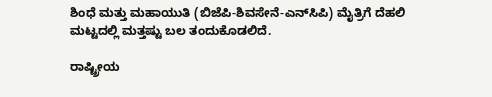ಶಿಂಧೆ ಮತ್ತು ಮಹಾಯುತಿ (ಬಿಜೆಪಿ-ಶಿವಸೇನೆ-ಎನ್‌ಸಿಪಿ) ಮೈತ್ರಿಗೆ ದೆಹಲಿ ಮಟ್ಟದಲ್ಲಿ ಮತ್ತಷ್ಟು ಬಲ ತಂದುಕೊಡಲಿದೆ.

ರಾಷ್ಟ್ರೀಯ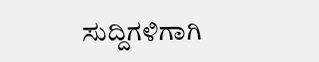ಸುದ್ದಿಗಳಿಗಾಗಿ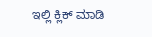ಇಲ್ಲಿ ಕ್ಲಿಕ್ ಮಾಡಿ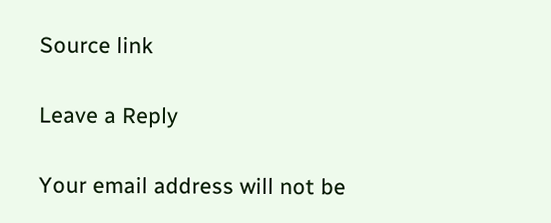Source link

Leave a Reply

Your email address will not be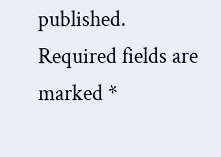published. Required fields are marked *